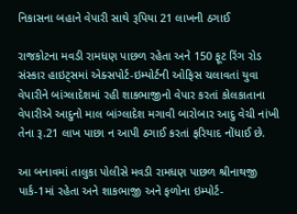નિકાસના બહાને વેપારી સાથે રૂપિયા 21 લાખની ઠગાઈ

રાજકોટના મવડી રામધણ પાછળ રહેતા અને 150 ફૂટ રિંગ રોડ સંસ્કાર હાઇટ્સમાં એક્સપોર્ટ-ઇમ્પોર્ટની ઓફિસ ચલાવતાં યુવા વેપારીને બાંગ્લાદેશમાં રહી શાકભાજીનો વેપાર કરતાં કોલકાતાના વેપારીએ આદુનો માલ બાંગ્લાદેશ મગાવી બારોબાર આદુ વેચી નાંખી તેના રૂ.21 લાખ પાછા ન આપી ઠગાઈ કરતાં ફરિયાદ નોંધાઈ છે.

આ બનાવમાં તાલુકા પોલીસે મવડી રામધણ પાછળ શ્રીનાથજી પાર્ક-1માં રહેતા અને શાકભાજી અને ફળોના ઇમ્પોર્ટ-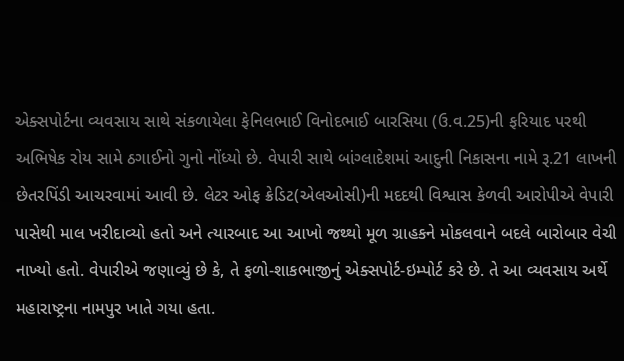એક્સપોર્ટના વ્યવસાય સાથે સંકળાયેલા ફેનિલભાઈ વિનોદભાઈ બારસિયા (ઉ.વ.25)ની ફરિયાદ પરથી અભિષેક રોય સામે ઠગાઈનો ગુનો નોંધ્યો છે. વેપારી સાથે બાંગ્લાદેશમાં આદુની નિકાસના નામે રૂ.21 લાખની છેતરપિંડી આચરવામાં આવી છે. લેટર ઓફ ક્રેડિટ(એલઓસી)ની મદદથી વિશ્વાસ કેળવી આરોપીએ વેપારી પાસેથી માલ ખરીદાવ્યો હતો અને ત્યારબાદ આ આખો જથ્થો મૂળ ગ્રાહકને મોકલવાને બદલે બારોબાર વેચી નાખ્યો હતો. વેપારીએ જણાવ્યું છે કે, તે ફળો-શાકભાજીનું એક્સપોર્ટ-ઇમ્પોર્ટ કરે છે. તે આ વ્યવસાય અર્થે મહારાષ્ટ્રના નામપુર ખાતે ગયા હતા.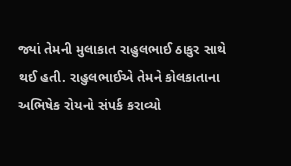જ્યાં તેમની મુલાકાત રાહુલભાઈ ઠાકુર સાથે થઈ હતી. રાહુલભાઈએ તેમને કોલકાતાના અભિષેક રોયનો સંપર્ક કરાવ્યો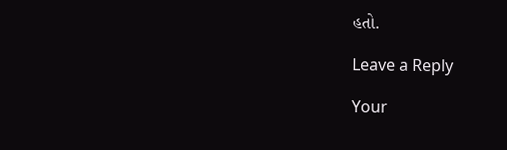હતો.

Leave a Reply

Your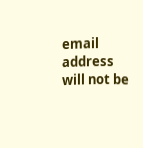email address will not be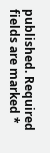published. Required fields are marked *